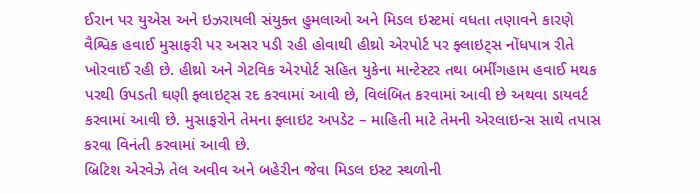ઈરાન પર યુએસ અને ઇઝરાયલી સંયુક્ત હુમલાઓ અને મિડલ ઇસ્ટમાં વધતા તણાવને કારણે વૈશ્વિક હવાઈ મુસાફરી પર અસર પડી રહી હોવાથી હીથ્રો એરપોર્ટ પર ફ્લાઇટ્સ નોંધપાત્ર રીતે ખોરવાઈ રહી છે. હીથ્રો અને ગેટવિક એરપોર્ટ સહિત યુકેના માન્ટેસ્ટર તથા બર્મીંગહામ હવાઈ મથક પરથી ઉપડતી ઘણી ફ્લાઇટ્સ રદ કરવામાં આવી છે, વિલંબિત કરવામાં આવી છે અથવા ડાયવર્ટ કરવામાં આવી છે. મુસાફરોને તેમના ફ્લાઇટ અપડેટ – માહિતી માટે તેમની એરલાઇન્સ સાથે તપાસ કરવા વિનંતી કરવામાં આવી છે.
બ્રિટિશ એરવેઝે તેલ અવીવ અને બહેરીન જેવા મિડલ ઇસ્ટ સ્થળોની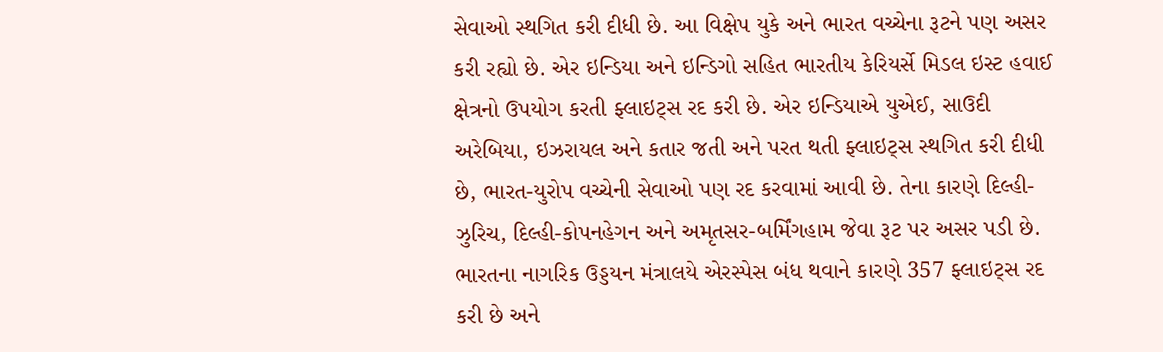સેવાઓ સ્થગિત કરી દીધી છે. આ વિક્ષેપ યુકે અને ભારત વચ્ચેના રૂટને પણ અસર કરી રહ્યો છે. એર ઇન્ડિયા અને ઇન્ડિગો સહિત ભારતીય કેરિયર્સે મિડલ ઇસ્ટ હવાઈ ક્ષેત્રનો ઉપયોગ કરતી ફ્લાઇટ્સ રદ કરી છે. એર ઇન્ડિયાએ યુએઈ, સાઉદી અરેબિયા, ઇઝરાયલ અને કતાર જતી અને પરત થતી ફ્લાઇટ્સ સ્થગિત કરી દીધી છે, ભારત-યુરોપ વચ્ચેની સેવાઓ પણ રદ કરવામાં આવી છે. તેના કારણે દિલ્હી-ઝુરિચ, દિલ્હી-કોપનહેગન અને અમૃતસર-બર્મિંગહામ જેવા રૂટ પર અસર પડી છે.
ભારતના નાગરિક ઉડ્ડયન મંત્રાલયે એરસ્પેસ બંધ થવાને કારણે 357 ફ્લાઇટ્સ રદ કરી છે અને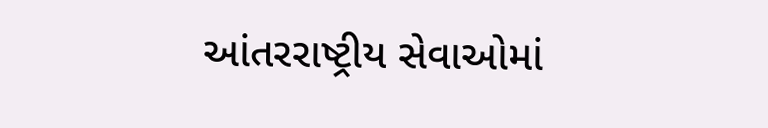આંતરરાષ્ટ્રીય સેવાઓમાં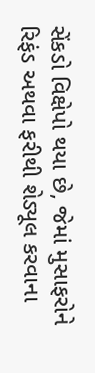સેંકડો વિક્ષેપો થયા છે, જેમાં મુસાફરોને રિફંડ અથવા ફરીથી શેડ્યૂલ કરવાના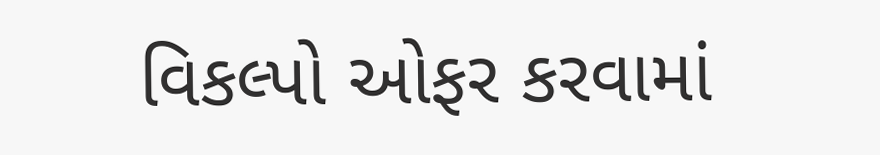વિકલ્પો ઓફર કરવામાં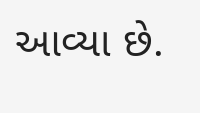આવ્યા છે.